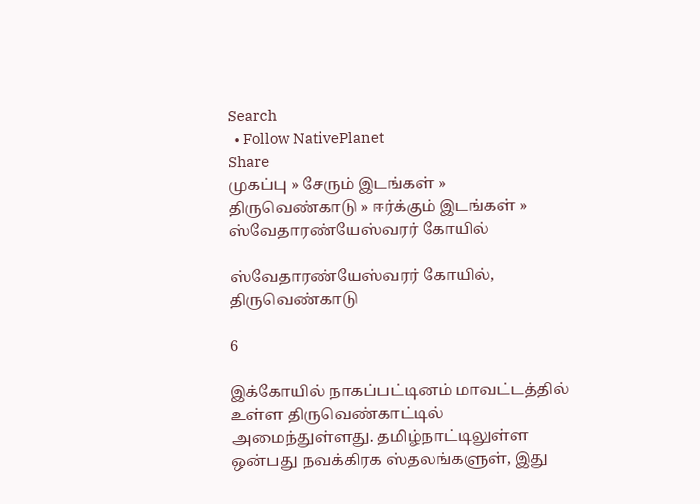Search
  • Follow NativePlanet
Share
முகப்பு » சேரும் இடங்கள் » திருவெண்காடு » ஈர்க்கும் இடங்கள் » ஸ்வேதாரண்யேஸ்வரர் கோயில்

ஸ்வேதாரண்யேஸ்வரர் கோயில், திருவெண்காடு

6

இக்கோயில் நாகப்பட்டினம் மாவட்டத்தில் உள்ள திருவெண்காட்டில் அமைந்துள்ளது. தமிழ்நாட்டிலுள்ள ஒன்பது நவக்கிரக ஸ்தலங்களுள், இது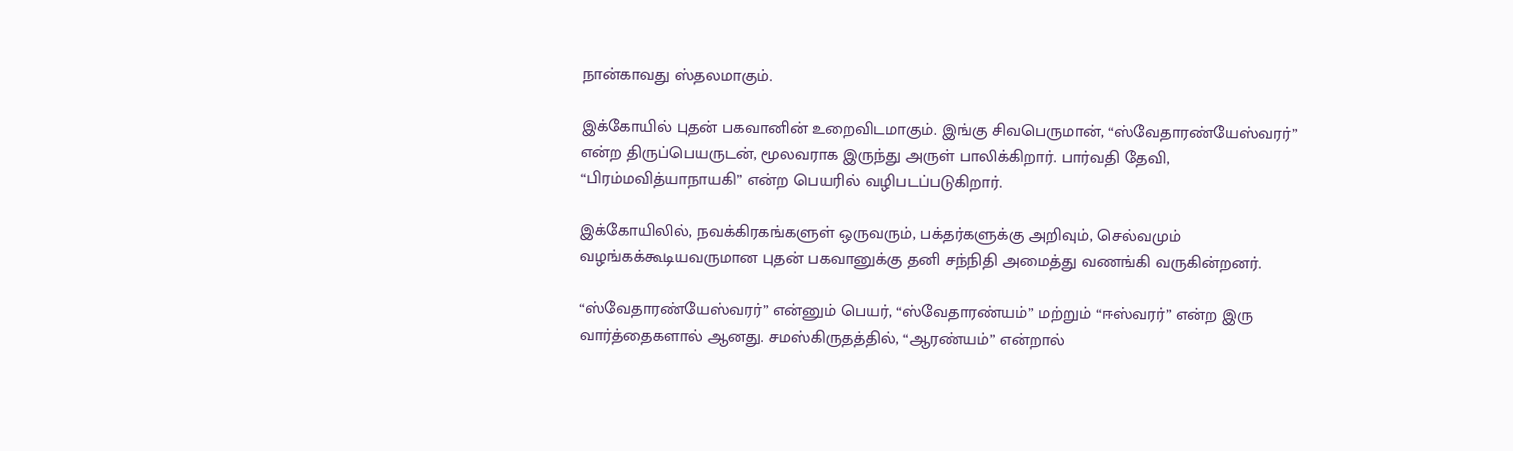நான்காவது ஸ்தலமாகும்.

இக்கோயில் புதன் பகவானின் உறைவிடமாகும். இங்கு சிவபெருமான், “ஸ்வேதாரண்யேஸ்வரர்” என்ற திருப்பெயருடன், மூலவராக இருந்து அருள் பாலிக்கிறார். பார்வதி தேவி, “பிரம்மவித்யாநாயகி” என்ற பெயரில் வழிபடப்படுகிறார்.

இக்கோயிலில், நவக்கிரகங்களுள் ஒருவரும், பக்தர்களுக்கு அறிவும், செல்வமும் வழங்கக்கூடியவருமான புதன் பகவானுக்கு தனி சந்நிதி அமைத்து வணங்கி வருகின்றனர்.

“ஸ்வேதாரண்யேஸ்வரர்” என்னும் பெயர், “ஸ்வேதாரண்யம்” மற்றும் “ஈஸ்வரர்” என்ற இரு வார்த்தைகளால் ஆனது. சமஸ்கிருதத்தில், “ஆரண்யம்” என்றால்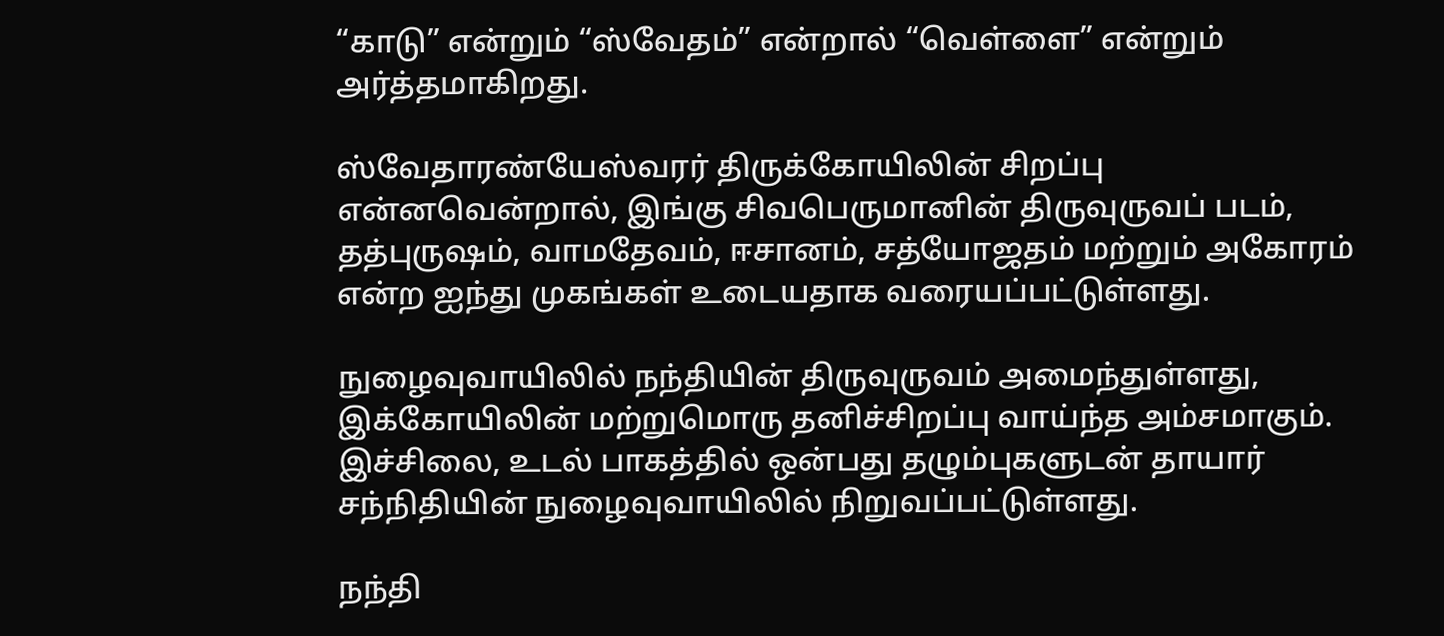“காடு” என்றும் “ஸ்வேதம்” என்றால் “வெள்ளை” என்றும் அர்த்தமாகிறது.

ஸ்வேதாரண்யேஸ்வரர் திருக்கோயிலின் சிறப்பு என்னவென்றால், இங்கு சிவபெருமானின் திருவுருவப் படம், தத்புருஷம், வாமதேவம், ஈசானம், சத்யோஜதம் மற்றும் அகோரம் என்ற ஐந்து முகங்கள் உடையதாக வரையப்பட்டுள்ளது.

நுழைவுவாயிலில் நந்தியின் திருவுருவம் அமைந்துள்ளது, இக்கோயிலின் மற்றுமொரு தனிச்சிறப்பு வாய்ந்த அம்சமாகும். இச்சிலை, உடல் பாகத்தில் ஒன்பது தழும்புகளுடன் தாயார் சந்நிதியின் நுழைவுவாயிலில் நிறுவப்பட்டுள்ளது.

நந்தி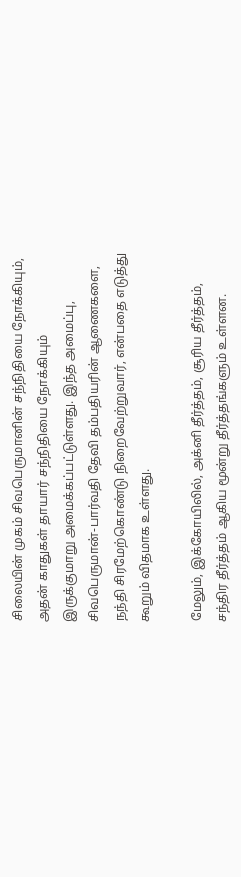சிலையின் முகம் சிவபெருமானின் சந்நிதியை நோக்கியும், அதன் காதுகள் தாயார் சந்நிதியை நோக்கியும் இருக்குமாறு அமைக்கப்பட்டுள்ளது. இந்த அமைப்பு, சிவபெருமான்-பார்வதி தேவி தம்பதியரின் ஆணைகளை, நந்தி சிரமேற்கொண்டு நிறைவேற்றுவார், என்பதை எடுத்து கூறும் விதமாக உள்ளது.

மேலும், இக்கோயிலில், அக்னி தீர்த்தம், சூரிய தீர்த்தம், சந்திர தீர்த்தம் ஆகிய மூன்று தீர்த்தங்களும் உள்ளன.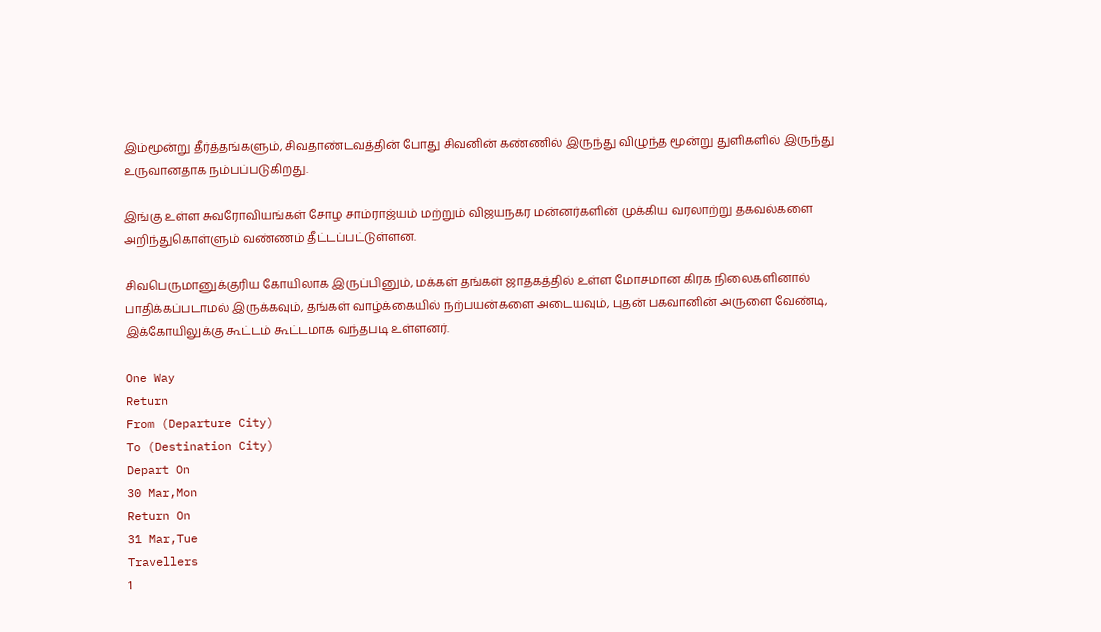இம்மூன்று தீர்த்தங்களும், சிவதாண்டவத்தின் போது சிவனின் கண்ணில் இருந்து விழுந்த மூன்று துளிகளில் இருந்து உருவானதாக நம்பப்படுகிறது.

இங்கு உள்ள சுவரோவியங்கள் சோழ சாம்ராஜ்யம் மற்றும் விஜயநகர மன்னர்களின் முக்கிய வரலாற்று தகவல்களை அறிந்துகொள்ளும் வண்ணம் தீட்டப்பட்டுள்ளன.

சிவபெருமானுக்குரிய கோயிலாக இருப்பினும், மக்கள் தங்கள் ஜாதகத்தில் உள்ள மோசமான கிரக நிலைகளினால் பாதிக்கப்படாமல் இருக்கவும், தங்கள் வாழ்க்கையில் நற்பயன்களை அடையவும், புதன் பகவானின் அருளை வேண்டி, இக்கோயிலுக்கு கூட்டம் கூட்டமாக வந்தபடி உள்ளனர்.

One Way
Return
From (Departure City)
To (Destination City)
Depart On
30 Mar,Mon
Return On
31 Mar,Tue
Travellers
1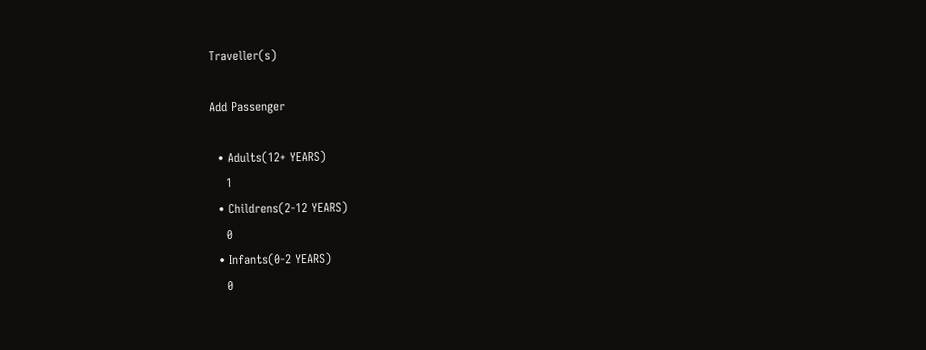Traveller(s)

Add Passenger

  • Adults(12+ YEARS)
    1
  • Childrens(2-12 YEARS)
    0
  • Infants(0-2 YEARS)
    0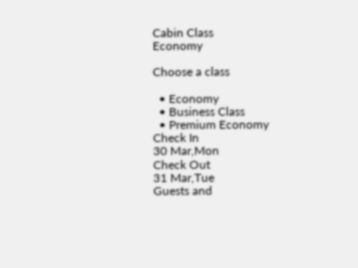Cabin Class
Economy

Choose a class

  • Economy
  • Business Class
  • Premium Economy
Check In
30 Mar,Mon
Check Out
31 Mar,Tue
Guests and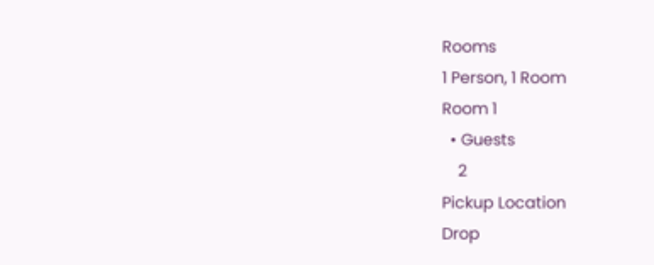Rooms
1 Person, 1 Room
Room 1
  • Guests
    2
Pickup Location
Drop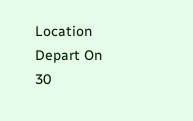Location
Depart On
30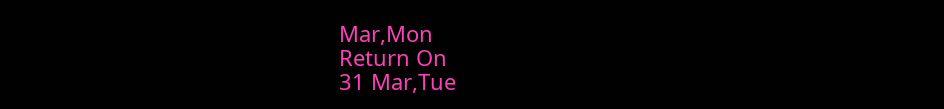Mar,Mon
Return On
31 Mar,Tue